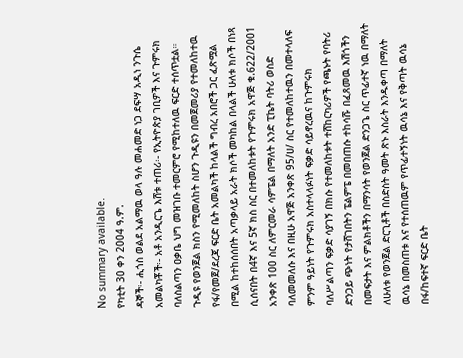No summary available.
የካቲት 30 ቀን 2004 ዓ.ም.
ዳኞች፡- ሒጎስ ወልደ አልማዉ ወላ ዓሉ መሐመድ ነጋ ደፍሣ አዲነ ንጉሴ አመልካቾች፡- አቶ አንዲርጌ እሸቱ ተጠሪ፡- የኢትዮጵያ ገቢዎች እና ጉምሩክ ባለስልጣን ዐቃቤ ህግ መዝገቡ ተመርምሮ የሚከተለዉ ፍርድ ተሰጥቷል።
ጉዲዩ የወንጀል ክስን የሚመለከት ስሆን ጉዲዩን በመጀመሪያ የተመለከተዉ የፋ/የመጀ/ደረጃ ፍርድ ቤት አመልካች ከላልች ግብረ አበሮች ጋር ፈጽሟል በሚል ከተከሰሰበት አጣቃላይ አራት ክሶች መካከል በላልች ሁለቱ ክሶች በነጻ ሲሰናበት በ4ኛ እና 5ኛ ክስ ስር በተመለከቱት የጉምሩክ አዋጅ ቁ.622/2001 አንቀጽ 100 ስር ለምርመራ ሳምፔል በማለት አንድ ፒኬት ባትሪ ወስድ ባለመመለሱ እና በዚሁ አዋጅ አንቀጽ 95/ሀ/ ስር የተመለከተዉን በመተላለፍ ምንም ዓይነት የጉምሩክ አስተላላፉነት ፍቃድ ሳይኖረዉና ከጉምሩክ ባለሥልጣን ፍቃድ ሳያገኝ በክሱ የተመለከቱት ተሸከርካሪዎች የጫኑት የባትሪ ድንጋይ ጭነት የታሸገበትን ፔልምፔ በመበጠሱ ተከሳሹ በፈጸመዉ እሽጎችን በመፍታት እና ምልክቶችን በማንሳት የወንጀል ድንጋጌ ስር ጥፊተኛ ነዉ በማለት ለሁለቱ የወንጀል ድርጊቶች በስድስት ዓመት ጽኑ እስራት እንዱቀጣ በማለት ዉሳኔ በመስጠቱ እና የተሰጠዉም የጥፊተኝነት ዉሳኔ እና የቅጣት ዉሳኔ በፋ/ከፍተኛ ፍርድ ቤት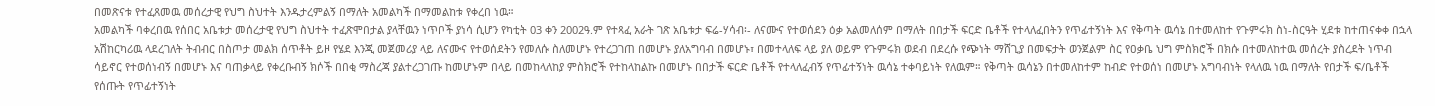በመጽናቱ የተፈጸመዉ መሰረታዊ የህግ ስህተት እንዱታረምልኝ በማለት አመልካች በማመልከቱ የቀረበ ነዉ።
አመልካች ባቀረበዉ የሰበር አቤቱታ መሰረታዊ የህግ ስህተት ተፈጽሞበታል ያላቸዉን ነጥቦች ያነሳ ሲሆን የካቲት 03 ቀን 2002ዓ.ም የተጻፈ አራት ገጽ አቤቱታ ፍሬ-ሃሳብ፡- ለናሙና የተወሰደን ዕቃ አልመለሰም በማለት በበታች ፍርድ ቤቶች የተላለፈበትን የጥፊተኝነት እና የቅጣት ዉሳኔ በተመለከተ የጉምሩክ ስነ-ስርዓት ሂደቱ ከተጠናቀቀ በኋላ አሽከርካሪዉ ላደረገለት ትብብር በስጦታ መልክ ሰጥቶት ይዞ የሄደ እንጂ መጀመሪያ ላይ ለናሙና የተወሰደትን የመለሱ ስለመሆኑ የተረጋገጠ በመሆኑ ያለአግባብ በመሆኑ፣ በመተላለፍ ላይ ያለ ወይም የጉምሩክ ወደብ በደረሱ የጭነት ማሸጊያ በመፍታት ወንጀልም ስር የዐቃቤ ህግ ምስክሮች በክሱ በተመለከተዉ መሰረት ያስረደት ነጥብ ሳይኖር የተወሰነብኝ በመሆኑ እና ባጠቃላይ የቀረቡብኝ ክሶች በበቂ ማስረጃ ያልተረጋገጡ ከመሆኑም በላይ በመከላለከያ ምስክሮች የተከላከልኩ በመሆኑ በበታች ፍርድ ቤቶች የተላለፈብኝ የጥፊተኝነት ዉሳኔ ተቀባይነት የለዉም። የቅጣት ዉሳኔን በተመለከተም ከብድ የተወሰነ በመሆኑ አግባብነት የላለዉ ነዉ በማለት የበታች ፍ/ቤቶች የሰጡት የጥፊተኝነት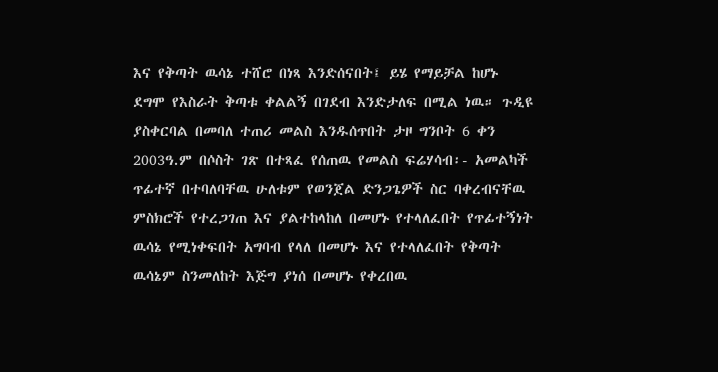እና የቅጣት ዉሳኔ ተሸሮ በነጻ እንድሰናበት፤ ይሄ የማይቻል ከሆኑ ደግሞ የእስራት ቅጣቱ ቀልልኝ በገደብ እንድታለፍ በሚል ነዉ። ጉዲዩ ያስቀርባል በመባለ ተጠሪ መልስ እንዱሰጥበት ታዞ ግንቦት 6 ቀን 2003ዓ.ም በሶስት ገጽ በተጻፈ የሰጠዉ የመልስ ፍሬሃሳብ፡- አመልካች ጥፊተኛ በተባለባቸዉ ሁለቱም የወንጀል ድንጋጌዎች ስር ባቀረብናቸዉ ምስክሮች የተረጋገጠ እና ያልተከላከለ በመሆኑ የተላለፈበት የጥፊተኝነት ዉሳኔ የሚነቀፍበት አግባብ የላለ በመሆኑ እና የተላለፈበት የቅጣት ዉሳኔም ስንመለከት እጅግ ያነሰ በመሆኑ የቀረበዉ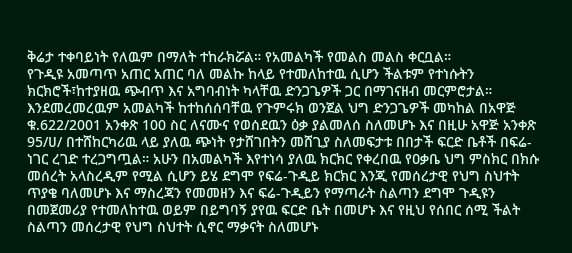ቅሬታ ተቀባይነት የለዉም በማለት ተከራክሯል። የአመልካች የመልስ መልስ ቀርቧል።
የጉዲዩ አመጣጥ አጠር አጠር ባለ መልኩ ከላይ የተመለከተዉ ሲሆን ችልቱም የተነሱትን ክርክሮች፣ከተያዘዉ ጭብጥ እና አግባብነት ካላቸዉ ድንጋጌዎች ጋር በማገናዘብ መርምሮታል።
እንደመረመረዉም አመልካች ከተከሰሰባቸዉ የጉምሩክ ወንጀል ህግ ድንጋጌዎች መካከል በአዋጅ ቁ.622/2001 አንቀጽ 100 ስር ለናሙና የወሰደዉን ዕቃ ያልመለሰ ስለመሆኑ እና በዚሁ አዋጅ አንቀጽ 95/ሀ/ በተሸከርካሪዉ ላይ ያለዉ ጭነት የታሸገበትን መሸጊያ ስለመፍታቱ በበታች ፍርድ ቤቶች በፍሬ-ነገር ረገድ ተረጋግጧል። አሁን በአመልካች እየተነሳ ያለዉ ክርክር የቀረበዉ የዐቃቤ ህግ ምስክር በክሱ መሰረት አላስረዲም የሚል ሲሆን ይሄ ደግሞ የፍሬ-ጉዲይ ክርክር እንጂ የመሰረታዊ የህግ ስህተት ጥያቄ ባለመሆኑ እና ማስረጃን የመመዘን እና ፍሬ-ጉዲይን የማጣራት ስልጣን ደግሞ ጉዲዩን በመጀመሪያ የተመለከተዉ ወይም በይግባኝ ያየዉ ፍርድ ቤት በመሆኑ እና የዚህ የሰበር ሰሚ ችልት ስልጣን መሰረታዊ የህግ ስህተት ሲኖር ማቃናት ስለመሆኑ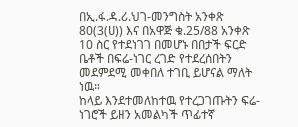በኢ.ፋ.ዳ.ሪ.ህገ-መንግስት አንቀጽ 80(3(ሀ)) እና በአዋጅ ቁ.25/88 አንቀጽ 10 ስር የተደነገገ በመሆኑ በበታች ፍርድ ቤቶች በፍሬ-ነገር ረገድ የተደረሰበትን መደምደሚ መቀበለ ተገቢ ይሆናል ማለት ነዉ።
ከላይ እንደተመለከተዉ የተረጋገጡትን ፍሬ-ነገሮች ይዘን አመልካች ጥፊተኛ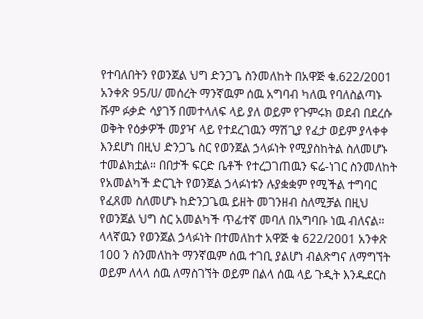የተባለበትን የወንጀል ህግ ድንጋጌ ስንመለከት በአዋጅ ቁ.622/2001 አንቀጽ 95/ሀ/ መሰረት ማንኛዉም ሰዉ አግባብ ካለዉ የባለስልጣኑ ሹም ፉቃድ ሳያገኝ በመተላለፍ ላይ ያለ ወይም የጉምሩክ ወደብ በደረሱ ወቅት የዕቃዎች መያዣ ላይ የተደረገዉን ማሽጊያ የፈታ ወይም ያላቀቀ እንደሆነ በዚህ ድንጋጌ ስር የወንጀል ኃላፉነት የሚያስከትል ስለመሆኑ ተመልክቷል። በበታች ፍርድ ቤቶች የተረጋገጠዉን ፍሬ-ነገር ስንመለከት የአመልካች ድርጊት የወንጀል ኃላፉነቱን ሉያቋቋም የሚችል ተግባር የፈጸመ ስለመሆኑ ከድንጋጌዉ ይዘት መገንዘብ ስለሚቻል በዚህ የወንጀል ህግ ስር አመልካች ጥፊተኛ መባለ በአግባቡ ነዉ ብለናል። ላላኛዉን የወንጀል ኃላፉነት በተመለከተ አዋጅ ቁ 622/2001 አንቀጽ 100 ን ስንመለከት ማንኛዉም ሰዉ ተገቢ ያልሆነ ብልጽግና ለማግኘት ወይም ለላላ ሰዉ ለማስገኘት ወይም በልላ ሰዉ ላይ ጉዲት እንዱደርስ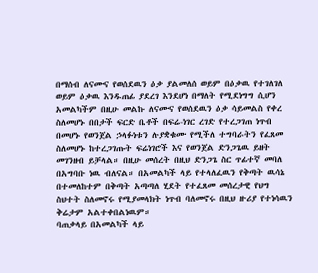በማሰብ ለናሙና የወሰደዉን ዕቃ ያልመለሰ ወይም በዕቃዉ የተገለገለ ወይም ዕቃዉ እንዱጠፊ ያደረገ እንደሆነ በማለት የሚደነግግ ሲሆን አመልካችም በዚሁ መልኩ ለናሙና የወሰደዉን ዕቃ ሳይመልስ የቀረ ስለመሆኑ በበታች ፍርድ ቤቶች በፍሬ-ነገር ረገድ የተረጋገጠ ነጥብ በመሆኑ የወንጀል ኃላፉነቱን ሉያቋቁሙ የሚችለ ተግባራትን የፈጸመ ስለመሆኑ ከተረጋገጡት ፍሬነገሮች እና የወንጀል ድንጋጌዉ ይዘት መገንዘብ ይቻላል። በዚሁ መሰረት በዚህ ድንጋጌ ስር ጥፊተኛ መባለ በአግባቡ ነዉ ብለናል። በአመልካች ላይ የተላለፈዉን የቅጣት ዉሳኔ በተመለከተም በቅጣት አጣጣለ ሂደት የተፈጸመ መሰረታዊ የህግ ስህተት ስለመኖሩ የሚያመላክት ነጥብ ባለመኖሩ በዚህ ዙሪያ የተነሳዉን ቅሬታም አልተቀበልነዉም።
ባጠቃላይ በአመልካች ላይ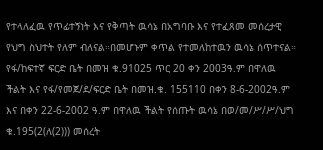የተላለፈዉ የጥፊተኝነት እና የቅጣት ዉሳኔ በአግባቡ እና የተፈጸመ መሰረታዊ የህግ ስህተት የለም ብለናል።በመሆኑም ቀጥል የተመለከተዉን ዉሳኔ ሰጥተናል።
የፋ/ከፍተኛ ፍርድ ቤት በመዝ ቁ.91025 ጥር 20 ቀን 2003ዓ.ም በዋለዉ ችልት እና የፋ/የመጀ/ደ/ፍርድ ቤት በመዝ.ቁ. 155110 በቀን 8-6-2002ዓ.ም እና በቀን 22-6-2002 ዓ.ም በዋለዉ ችልት የሰጡት ዉሳኔ በወ/መ/ሥ/ሥ/ህግ ቁ.195(2(ለ(2))) መሰረት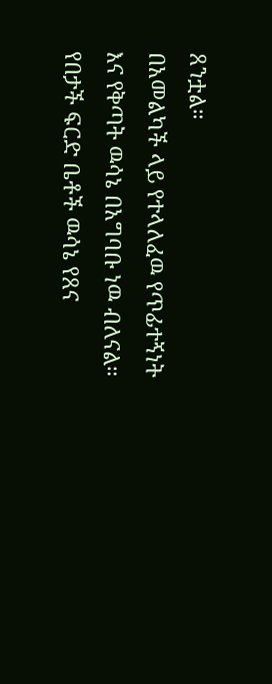ጸንቷል።
በአመልካች ላይ የተላለፈዉ የጥፊተኝነት እና የቅጣት ዉሳኔ በአግባቡ ነዉ ብለናል።
የበታች ፍርድ ቤቶች ዉሳኔ የጸና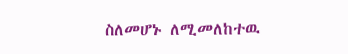ስለመሆኑ ለሚመለከተዉ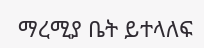ማረሚያ ቤት ይተላለፍ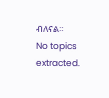ብለናል።
No topics extracted.